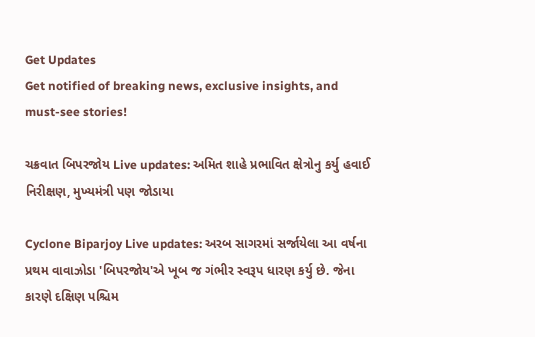Get Updates
Get notified of breaking news, exclusive insights, and must-see stories!

ચક્રવાત બિપરજોય Live updates: અમિત શાહે પ્રભાવિત ક્ષેત્રોનુ કર્યુ હવાઈ નિરીક્ષણ, મુખ્યમંત્રી પણ જોડાયા

Cyclone Biparjoy Live updates: અરબ સાગરમાં સર્જાયેલા આ વર્ષના પ્રથમ વાવાઝોડા 'બિપરજોય'એ ખૂબ જ ગંભીર સ્વરૂપ ધારણ કર્યુ છે. જેના કારણે દક્ષિણ પશ્ચિમ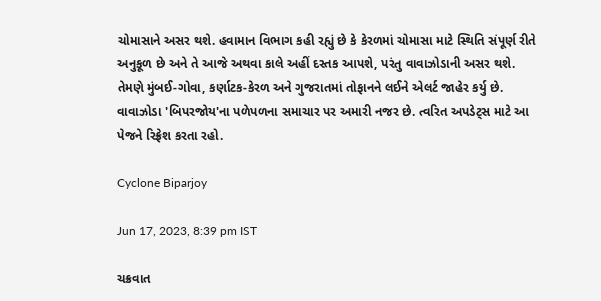ચોમાસાને અસર થશે. હવામાન વિભાગ કહી રહ્યું છે કે કેરળમાં ચોમાસા માટે સ્થિતિ સંપૂર્ણ રીતે અનુકૂળ છે અને તે આજે અથવા કાલે અહીં દસ્તક આપશે, પરંતુ વાવાઝોડાની અસર થશે. તેમણે મુંબઈ-ગોવા, કર્ણાટક-કેરળ અને ગુજરાતમાં તોફાનને લઈને એલર્ટ જાહેર કર્યુ છે. વાવાઝોડા 'બિપરજોય'ના પળેપળના સમાચાર પર અમારી નજર છે. ત્વરિત અપડેટ્સ માટે આ પેજને રિફ્રેશ કરતા રહો.

Cyclone Biparjoy

Jun 17, 2023, 8:39 pm IST

ચક્રવાત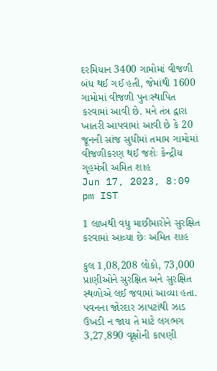દરમિયાન 3400 ગામોમાં વીજળી બંધ થઈ ગઈ હતી, જેમાંથી 1600 ગામોમાં વીજળી પુનઃસ્થાપિત કરવામાં આવી છે. મને તંત્ર દ્વારા ખાતરી આપવામાં આવી છે કે 20 જૂનની સાંજ સુધીમાં તમામ ગામોમાં વીજળીકરણ થઈ જશેઃ કેન્દ્રીય ગૃહમંત્રી અમિત શાહ
Jun 17, 2023, 8:09 pm IST

1 લાખથી વધુ માછીમારોને સુરક્ષિત કરવામાં આવ્યા છેઃ અમિત શાહ

કુલ 1,08,208 લોકો, 73,000 પ્રાણીઓને સુરક્ષિત અને સુરક્ષિત સ્થળોએ લઈ જવામાં આવ્યા હતા. પવનના જોરદાર ઝાપટાંથી ઝાડ ઉખડી ન જાય તે માટે લગભગ 3,27,890 વૃક્ષોની કાપણી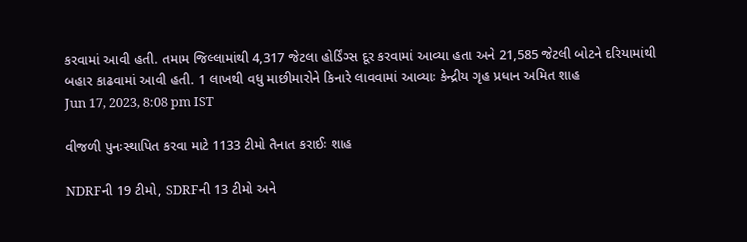કરવામાં આવી હતી. તમામ જિલ્લામાંથી 4,317 જેટલા હોર્ડિંગ્સ દૂર કરવામાં આવ્યા હતા અને 21,585 જેટલી બોટને દરિયામાંથી બહાર કાઢવામાં આવી હતી. 1 લાખથી વધુ માછીમારોને કિનારે લાવવામાં આવ્યાઃ કેન્દ્રીય ગૃહ પ્રધાન અમિત શાહ
Jun 17, 2023, 8:08 pm IST

વીજળી પુનઃસ્થાપિત કરવા માટે 1133 ટીમો તૈનાત કરાઈઃ શાહ

NDRFની 19 ટીમો, SDRFની 13 ટીમો અને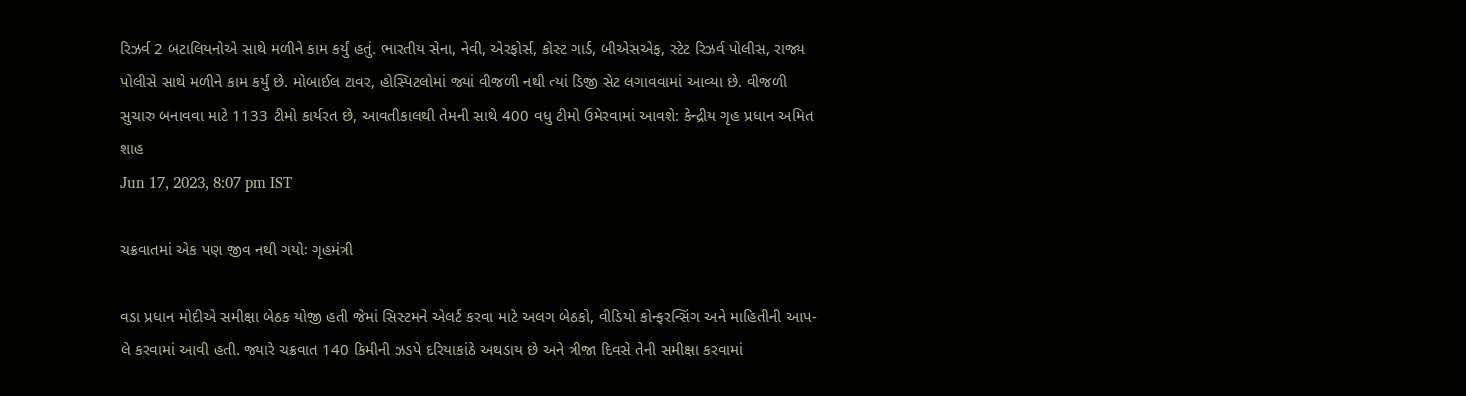રિઝર્વ 2 બટાલિયનોએ સાથે મળીને કામ કર્યું હતું. ભારતીય સેના, નેવી, એરફોર્સ, કોસ્ટ ગાર્ડ, બીએસએફ, સ્ટેટ રિઝર્વ પોલીસ, રાજ્ય પોલીસે સાથે મળીને કામ કર્યું છે. મોબાઈલ ટાવર, હોસ્પિટલોમાં જ્યાં વીજળી નથી ત્યાં ડિજી સેટ લગાવવામાં આવ્યા છે. વીજળી સુચારુ બનાવવા માટે 1133 ટીમો કાર્યરત છે, આવતીકાલથી તેમની સાથે 400 વધુ ટીમો ઉમેરવામાં આવશે: કેન્દ્રીય ગૃહ પ્રધાન અમિત શાહ
Jun 17, 2023, 8:07 pm IST

ચક્રવાતમાં એક પણ જીવ નથી ગયોઃ ગૃહમંત્રી

વડા પ્રધાન મોદીએ સમીક્ષા બેઠક યોજી હતી જેમાં સિસ્ટમને એલર્ટ કરવા માટે અલગ બેઠકો, વીડિયો કોન્ફરન્સિંગ અને માહિતીની આપ-લે કરવામાં આવી હતી. જ્યારે ચક્રવાત 140 કિમીની ઝડપે દરિયાકાંઠે અથડાય છે અને ત્રીજા દિવસે તેની સમીક્ષા કરવામાં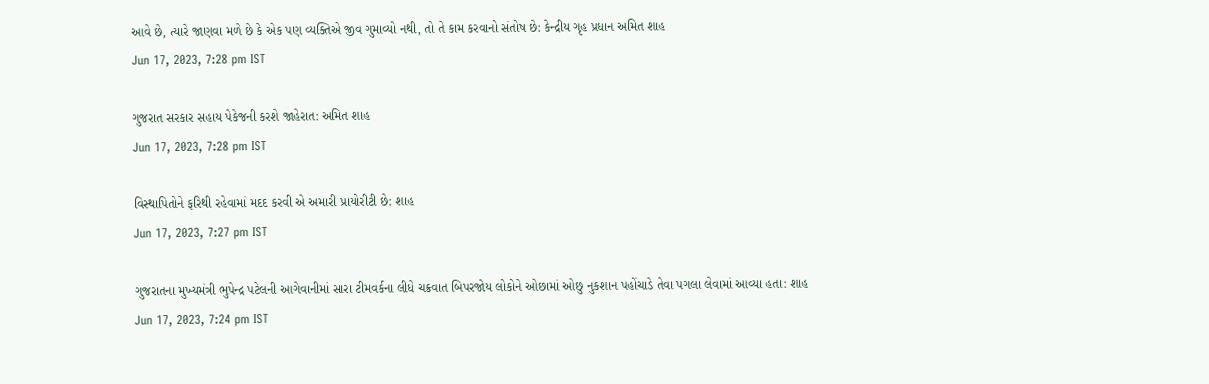આવે છે, ત્યારે જાણવા મળે છે કે એક પણ વ્યક્તિએ જીવ ગુમાવ્યો નથી, તો તે કામ કરવાનો સંતોષ છે: કેન્દ્રીય ગૃહ પ્રધાન અમિત શાહ
Jun 17, 2023, 7:28 pm IST

ગુજરાત સરકાર સહાય પેકેજની કરશે જાહેરાત: અમિત શાહ
Jun 17, 2023, 7:28 pm IST

વિસ્થાપિતોને ફરિથી રહેવામાં મદદ કરવી એ અમારી પ્રાયોરીટી છે: શાહ
Jun 17, 2023, 7:27 pm IST

ગુજરાતના મુખ્યમંત્રી ભુપેન્દ્ર પટેલની આગેવાનીમાં સારા ટીમવર્કના લીધે ચક્રવાત બિપરજોય લોકોને ઓછામાં ઓછુ નુકશાન પહોંચાડે તેવા પગલા લેવામાં આવ્યા હતા: શાહ
Jun 17, 2023, 7:24 pm IST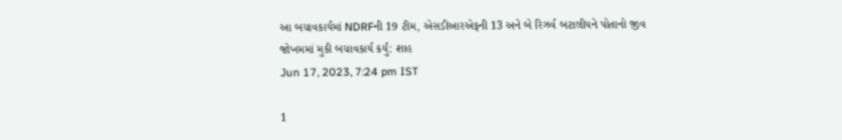આ બચાવકાર્યમાં NDRFની 19 ટીમ, એસડીઆરએફની 13 અને બે રિઝર્વ બટાલીયને પોતાનો જીવ જોખમમાં મુકી બચાવકાર્ય કર્યું: શાહ
Jun 17, 2023, 7:24 pm IST

1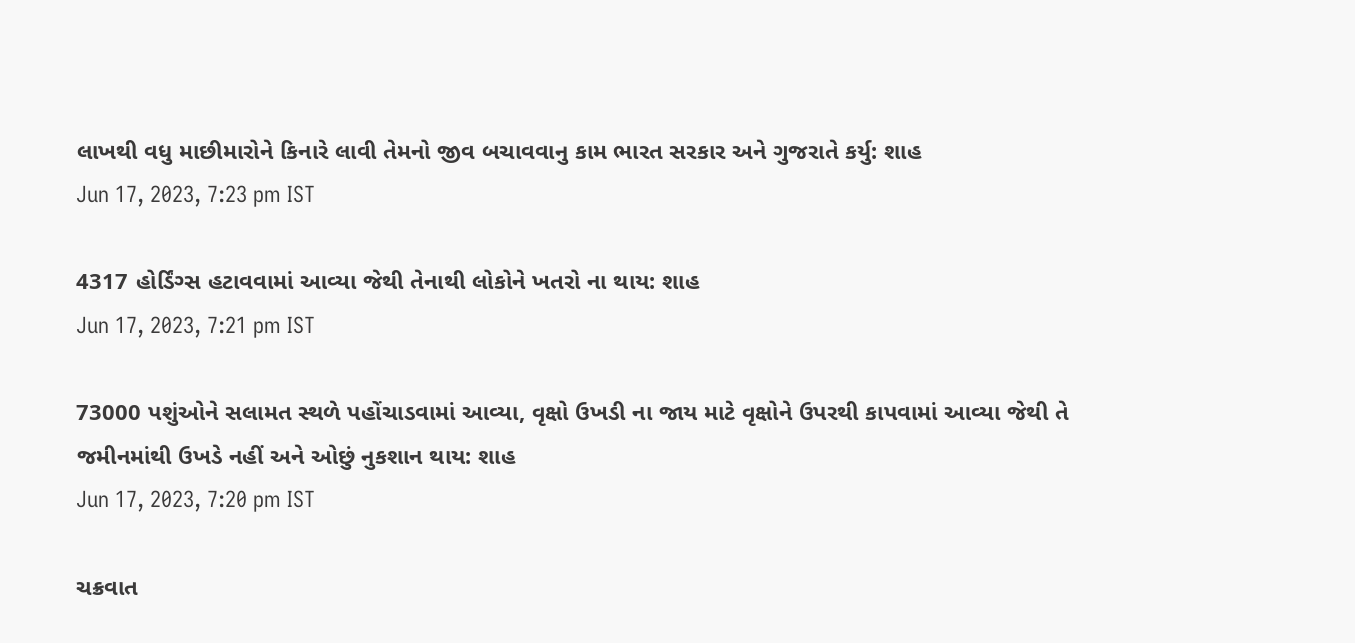લાખથી વધુ માછીમારોને કિનારે લાવી તેમનો જીવ બચાવવાનુ કામ ભારત સરકાર અને ગુજરાતે કર્યુ: શાહ
Jun 17, 2023, 7:23 pm IST

4317 હોર્ડિંગ્સ હટાવવામાં આવ્યા જેથી તેનાથી લોકોને ખતરો ના થાય: શાહ
Jun 17, 2023, 7:21 pm IST

73000 પશુંઓને સલામત સ્થળે પહોંચાડવામાં આવ્યા, વૃક્ષો ઉખડી ના જાય માટે વૃક્ષોને ઉપરથી કાપવામાં આવ્યા જેથી તે જમીનમાંથી ઉખડે નહીં અને ઓછું નુકશાન થાય: શાહ
Jun 17, 2023, 7:20 pm IST

ચક્રવાત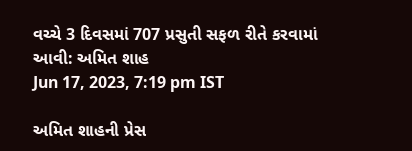વચ્ચે 3 દિવસમાં 707 પ્રસુતી સફળ રીતે કરવામાં આવી: અમિત શાહ
Jun 17, 2023, 7:19 pm IST

અમિત શાહની પ્રેસ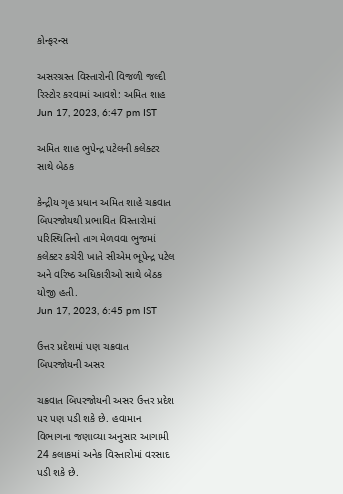કોન્ફરન્સ

અસરગ્રસ્ત વિસ્તારોની વિજળી જલ્દી રિસ્ટોર કરવામાં આવશે: અમિત શાહ
Jun 17, 2023, 6:47 pm IST

અમિત શાહ ભુપેન્દ્ર પટેલની કલેક્ટર સાથે બેઠક

કેન્દ્રીય ગૃહ પ્રધાન અમિત શાહે ચક્રવાત બિપરજોયથી પ્રભાવિત વિસ્તારોમાં પરિસ્થિતિનો તાગ મેળવવા ભુજમાં કલેક્ટર કચેરી ખાતે સીએમ ભૂપેન્દ્ર પટેલ અને વરિષ્ઠ અધિકારીઓ સાથે બેઠક યોજી હતી.
Jun 17, 2023, 6:45 pm IST

ઉત્તર પ્રદેશમાં પણ ચક્રવાત બિપરજોયની અસર

ચક્રવાત બિપરજોયની અસર ઉત્તર પ્રદેશ પર પણ પડી શકે છે. હવામાન વિભાગના જણાવ્યા અનુસાર આગામી 24 કલાકમાં અનેક વિસ્તારોમાં વરસાદ પડી શકે છે.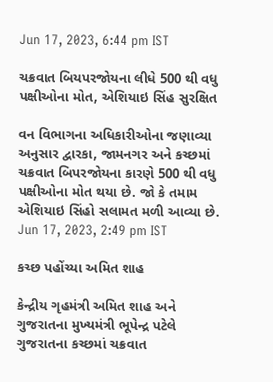Jun 17, 2023, 6:44 pm IST

ચક્રવાત બિયપરજોયના લીધે 500 થી વધુ પક્ષીઓના મોત, એશિયાઇ સિંહ સુરક્ષિત

વન વિભાગના અધિકારીઓના જણાવ્યા અનુસાર દ્વારકા, જામનગર અને કચ્છમાં ચક્રવાત બિપરજોયના કારણે 500 થી વધુ પક્ષીઓના મોત થયા છે. જો કે તમામ એશિયાઇ સિંહો સલામત મળી આવ્યા છે.
Jun 17, 2023, 2:49 pm IST

કચ્છ પહોંચ્યા અમિત શાહ

કેન્દ્રીય ગૃહમંત્રી અમિત શાહ અને ગુજરાતના મુખ્યમંત્રી ભૂપેન્દ્ર પટેલે ગુજરાતના કચ્છમાં ચક્રવાત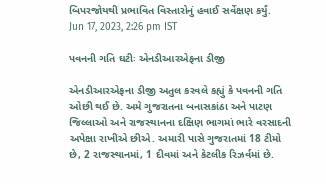બિપરજોયથી પ્રભાવિત વિસ્તારોનું હવાઈ સર્વેક્ષણ કર્યું.
Jun 17, 2023, 2:26 pm IST

પવનની ગતિ ઘટીઃ એનડીઆરએફના ડીજી

એનડીઆરએફના ડીજી અતુલ કરવલે કહ્યું કે પવનની ગતિ ઓછી થઈ છે. અમે ગુજરાતના બનાસકાંઠા અને પાટણ જિલ્લાઓ અને રાજસ્થાનના દક્ષિણ ભાગમાં ભારે વરસાદની અપેક્ષા રાખીએ છીએ. અમારી પાસે ગુજરાતમાં 18 ટીમો છે, 2 રાજસ્થાનમાં, 1 દીવમાં અને કેટલીક રિઝર્વમાં છે.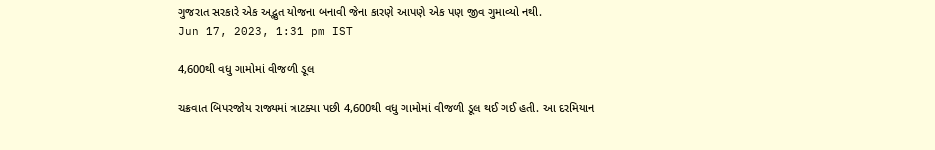ગુજરાત સરકારે એક અદ્ભુત યોજના બનાવી જેના કારણે આપણે એક પણ જીવ ગુમાવ્યો નથી.
Jun 17, 2023, 1:31 pm IST

4,600થી વધુ ગામોમાં વીજળી ડૂલ

ચક્રવાત બિપરજોય રાજ્યમાં ત્રાટક્યા પછી 4,600થી વધુ ગામોમાં વીજળી ડૂલ થઈ ગઈ હતી. આ દરમિયાન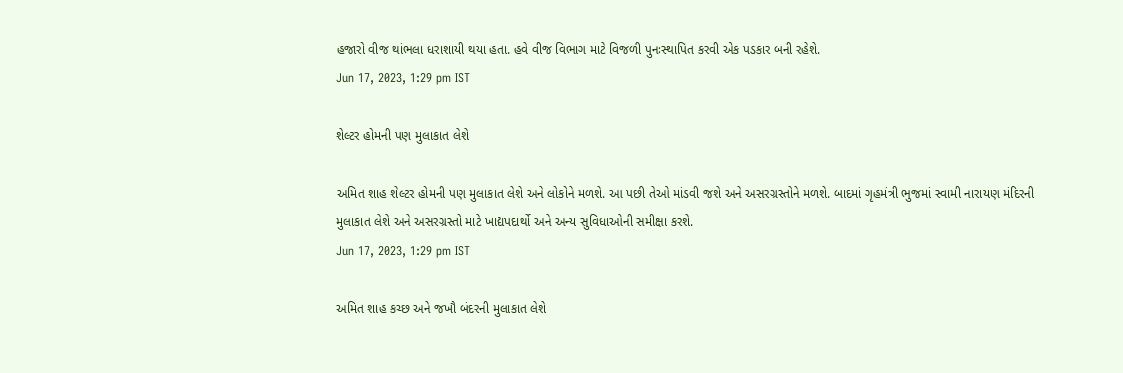હજારો વીજ થાંભલા ધરાશાયી થયા હતા. હવે વીજ વિભાગ માટે વિજળી પુનઃસ્થાપિત કરવી એક પડકાર બની રહેશે.
Jun 17, 2023, 1:29 pm IST

શેલ્ટર હોમની પણ મુલાકાત લેશે

અમિત શાહ શેલ્ટર હોમની પણ મુલાકાત લેશે અને લોકોને મળશે. આ પછી તેઓ માંડવી જશે અને અસરગ્રસ્તોને મળશે. બાદમાં ગૃહમંત્રી ભુજમાં સ્વામી નારાયણ મંદિરની મુલાકાત લેશે અને અસરગ્રસ્તો માટે ખાદ્યપદાર્થો અને અન્ય સુવિધાઓની સમીક્ષા કરશે.
Jun 17, 2023, 1:29 pm IST

અમિત શાહ કચ્છ અને જખૌ બંદરની મુલાકાત લેશે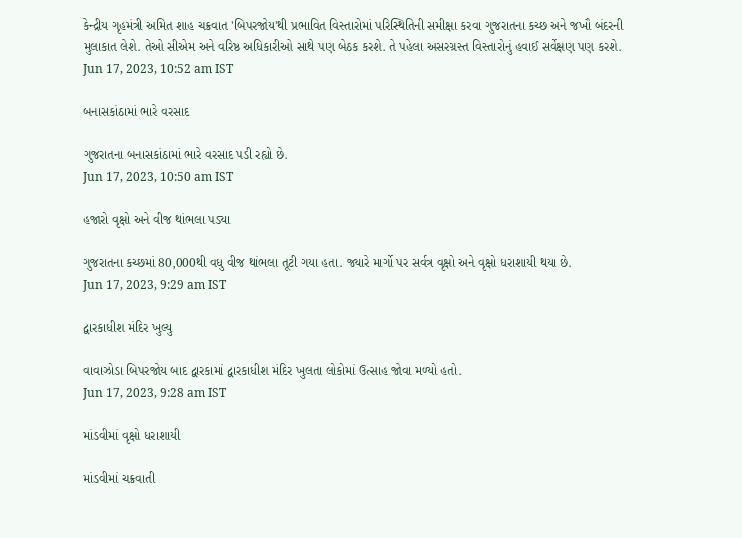કેન્દ્રીય ગૃહમંત્રી અમિત શાહ ચક્રવાત 'બિપરજોય'થી પ્રભાવિત વિસ્તારોમાં પરિસ્થિતિની સમીક્ષા કરવા ગુજરાતના કચ્છ અને જખૌ બંદરની મુલાકાત લેશે. તેઓ સીએમ અને વરિષ્ઠ અધિકારીઓ સાથે પણ બેઠક કરશે. તે પહેલા અસરગ્રસ્ત વિસ્તારોનું હવાઈ સર્વેક્ષણ પણ કરશે.
Jun 17, 2023, 10:52 am IST

બનાસકાંઠામાં ભારે વરસાદ

ગુજરાતના બનાસકાંઠામાં ભારે વરસાદ પડી રહ્યો છે.
Jun 17, 2023, 10:50 am IST

હજારો વૃક્ષો અને વીજ થાંભલા પડ્યા

ગુજરાતના કચ્છમાં 80,000થી વધુ વીજ થાંભલા તૂટી ગયા હતા. જ્યારે માર્ગો પર સર્વત્ર વૃક્ષો અને વૃક્ષો ધરાશાયી થયા છે.
Jun 17, 2023, 9:29 am IST

દ્વારકાધીશ મંદિર ખુલ્યુ

વાવાઝોડા બિપરજોય બાદ દ્વારકામાં દ્વારકાધીશ મંદિર ખુલતા લોકોમાં ઉત્સાહ જોવા મળ્યો હતો.
Jun 17, 2023, 9:28 am IST

માંડવીમાં વૃક્ષો ધરાશાયી

માંડવીમાં ચક્રવાતી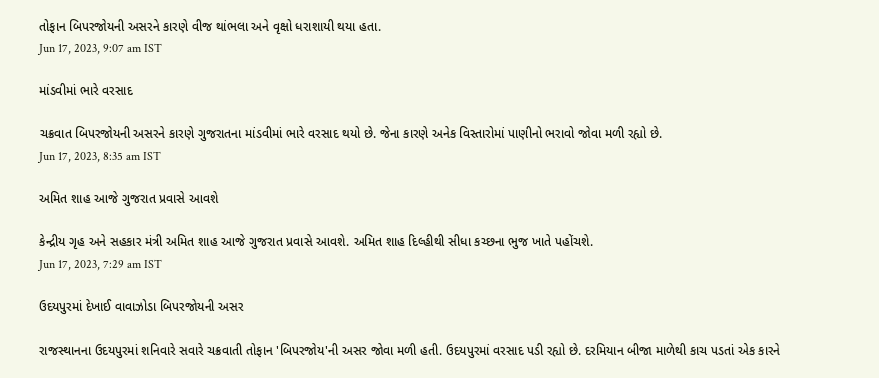તોફાન બિપરજોયની અસરને કારણે વીજ થાંભલા અને વૃક્ષો ધરાશાયી થયા હતા.
Jun 17, 2023, 9:07 am IST

માંડવીમાં ભારે વરસાદ

ચક્રવાત બિપરજોયની અસરને કારણે ગુજરાતના માંડવીમાં ભારે વરસાદ થયો છે. જેના કારણે અનેક વિસ્તારોમાં પાણીનો ભરાવો જોવા મળી રહ્યો છે.
Jun 17, 2023, 8:35 am IST

અમિત શાહ આજે ગુજરાત પ્રવાસે આવશે

કેન્દ્રીય ગૃહ અને સહકાર મંત્રી અમિત શાહ આજે ગુજરાત પ્રવાસે આવશે. અમિત શાહ દિલ્હીથી સીધા કચ્છના ભુજ ખાતે પહોંચશે.
Jun 17, 2023, 7:29 am IST

ઉદયપુરમાં દેખાઈ વાવાઝોડા બિપરજોયની અસર

રાજસ્થાનના ઉદયપુરમાં શનિવારે સવારે ચક્રવાતી તોફાન 'બિપરજોય'ની અસર જોવા મળી હતી. ઉદયપુરમાં વરસાદ પડી રહ્યો છે. દરમિયાન બીજા માળેથી કાચ પડતાં એક કારને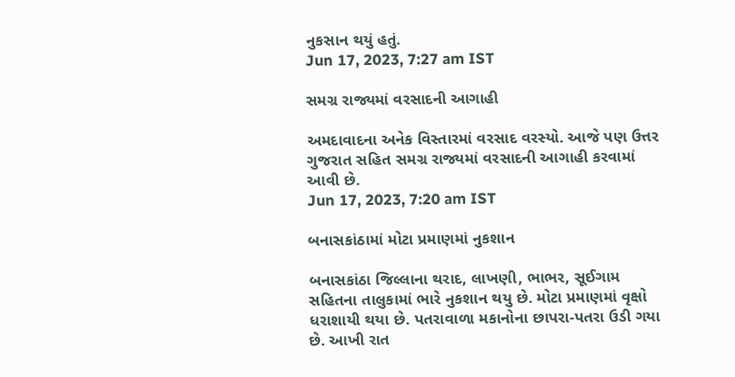નુકસાન થયું હતું.
Jun 17, 2023, 7:27 am IST

સમગ્ર રાજ્યમાં વરસાદની આગાહી

અમદાવાદના અનેક વિસ્તારમાં વરસાદ વરસ્યો. આજે પણ ઉત્તર ગુજરાત સહિત સમગ્ર રાજ્યમાં વરસાદની આગાહી કરવામાં આવી છે.
Jun 17, 2023, 7:20 am IST

બનાસકાંઠામાં મોટા પ્રમાણમાં નુકશાન

બનાસકાંઠા જિલ્લાના થરાદ, લાખણી, ભાભર, સૂઈગામ સહિતના તાલુકામાં ભારે નુકશાન થયુ છે. મોટા પ્રમાણમાં વૃક્ષો ધરાશાયી થયા છે. પતરાવાળા મકાનોના છાપરા-પતરા ઉડી ગયા છે. આખી રાત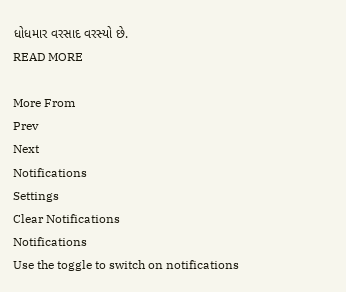ધોધમાર વરસાદ વરસ્યો છે.
READ MORE

More From
Prev
Next
Notifications
Settings
Clear Notifications
Notifications
Use the toggle to switch on notifications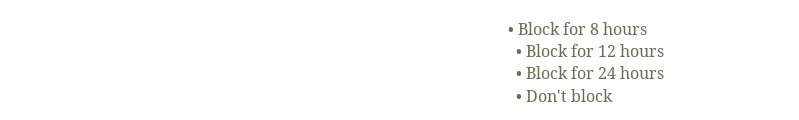• Block for 8 hours
  • Block for 12 hours
  • Block for 24 hours
  • Don't block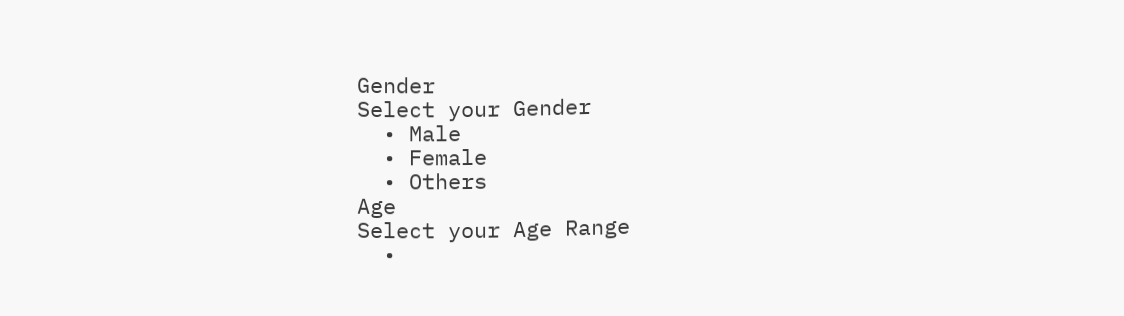Gender
Select your Gender
  • Male
  • Female
  • Others
Age
Select your Age Range
  •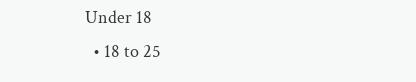Under 18
  • 18 to 25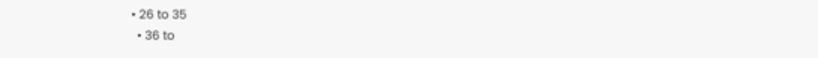• 26 to 35
  • 36 to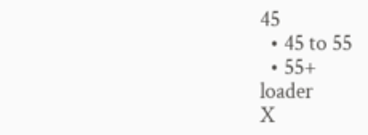45
  • 45 to 55
  • 55+
loader
X